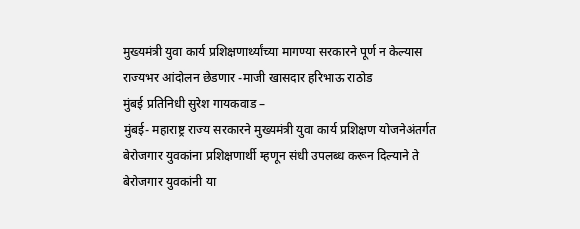मुख्यमंत्री युवा कार्य प्रशिक्षणार्थ्यांच्या मागण्या सरकारने पूर्ण न केल्यास राज्यभर आंदोलन छेडणार -माजी खासदार हरिभाऊ राठोड
मुंबई प्रतिनिधी सुरेश गायकवाड –
मुंबई- महाराष्ट्र राज्य सरकारने मुख्यमंत्री युवा कार्य प्रशिक्षण योजनेअंतर्गत बेरोजगार युवकांना प्रशिक्षणार्थी म्हणून संधी उपलब्ध करून दिल्याने ते बेरोजगार युवकांनी या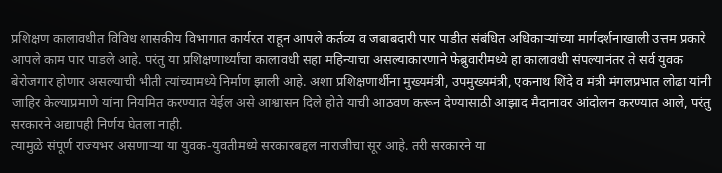प्रशिक्षण कालावधीत विविध शासकीय विभागात कार्यरत राहून आपले कर्तव्य व जबाबदारी पार पाडीत संबंधित अधिकाऱ्यांच्या मार्गदर्शनाखाली उत्तम प्रकारे आपले काम पार पाडले आहे. परंतु या प्रशिक्षणार्थ्यांचा कालावधी सहा महिन्याचा असल्याकारणाने फेब्रुवारीमध्ये हा कालावधी संपल्यानंतर ते सर्व युवक बेरोजगार होणार असल्याची भीती त्यांच्यामध्ये निर्माण झाली आहे. अशा प्रशिक्षणार्थीना मुख्यमंत्री, उपमुख्यमंत्री, एकनाथ शिंदे व मंत्री मंगलप्रभात लोढा यांनी जाहिर केल्याप्रमाणे यांना नियमित करण्यात येईल असे आश्वासन दिले होते याची आठवण करून देण्यासाठी आझाद मैदानावर आंदोलन करण्यात आले, परंतु सरकारने अद्यापही निर्णय घेतला नाही.
त्यामुळे संपूर्ण राज्यभर असणाऱ्या या युवक-युवतीमध्ये सरकारबद्दल नाराजीचा सूर आहे. तरी सरकारने या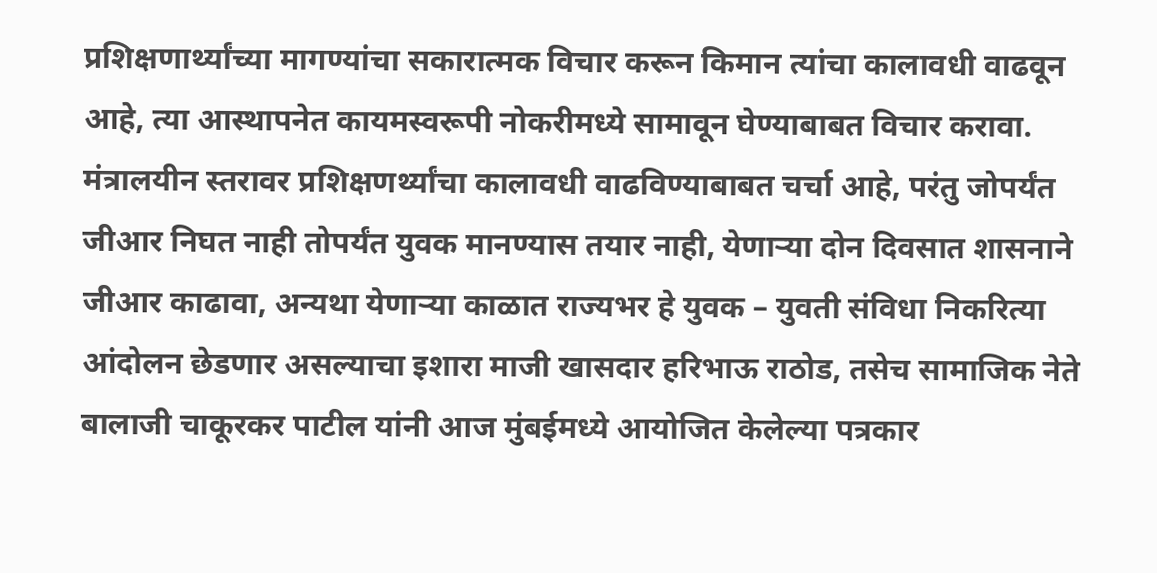प्रशिक्षणार्थ्यांच्या मागण्यांचा सकारात्मक विचार करून किमान त्यांचा कालावधी वाढवून आहे, त्या आस्थापनेत कायमस्वरूपी नोकरीमध्ये सामावून घेण्याबाबत विचार करावा. मंत्रालयीन स्तरावर प्रशिक्षणर्थ्यांचा कालावधी वाढविण्याबाबत चर्चा आहे, परंतु जोपर्यंत जीआर निघत नाही तोपर्यंत युवक मानण्यास तयार नाही, येणाऱ्या दोन दिवसात शासनाने जीआर काढावा, अन्यथा येणाऱ्या काळात राज्यभर हे युवक – युवती संविधा निकरित्या आंदोलन छेडणार असल्याचा इशारा माजी खासदार हरिभाऊ राठोड, तसेच सामाजिक नेते बालाजी चाकूरकर पाटील यांनी आज मुंबईमध्ये आयोजित केलेल्या पत्रकार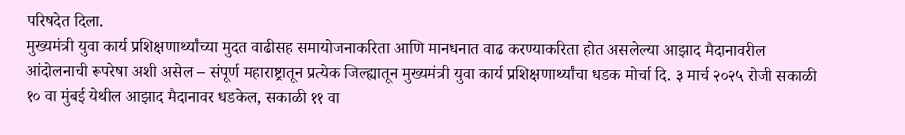परिषदेत दिला.
मुख्यमंत्री युवा कार्य प्रशिक्षणार्थ्यांच्या मुदत वाढीसह समायोजनाकरिता आणि मानधनात वाढ करण्याकरिता होत असलेल्या आझाद मैदानावरील आंदोलनाची रूपरेषा अशी असेल – संपूर्ण महाराष्ट्रातून प्रत्येक जिल्ह्यातून मुख्यमंत्री युवा कार्य प्रशिक्षणार्थ्यांचा धडक मोर्चा दि. ३ मार्च २०२५ रोजी सकाळी १० वा मुंबई येथील आझाद मैदानावर धडकेल, सकाळी ११ वा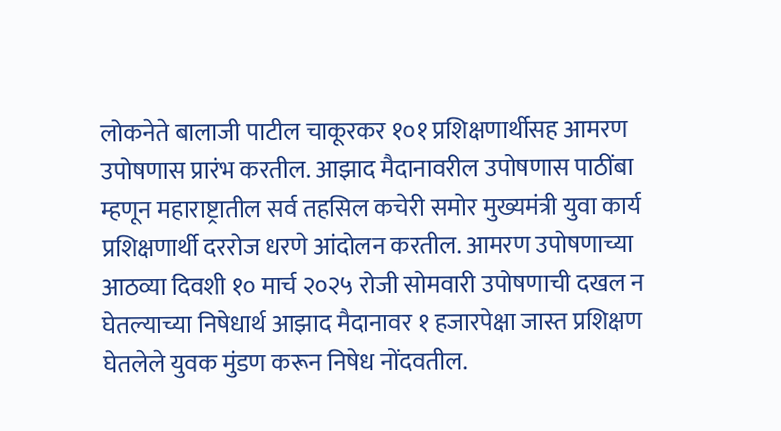लोकनेते बालाजी पाटील चाकूरकर १०१ प्रशिक्षणार्थीसह आमरण उपोषणास प्रारंभ करतील. आझाद मैदानावरील उपोषणास पाठींबा म्हणून महाराष्ट्रातील सर्व तहसिल कचेरी समोर मुख्यमंत्री युवा कार्य प्रशिक्षणार्थी दररोज धरणे आंदोलन करतील. आमरण उपोषणाच्या आठव्या दिवशी १० मार्च २०२५ रोजी सोमवारी उपोषणाची दखल न घेतल्याच्या निषेधार्थ आझाद मैदानावर १ हजारपेक्षा जास्त प्रशिक्षण घेतलेले युवक मुंडण करून निषेध नोंदवतील.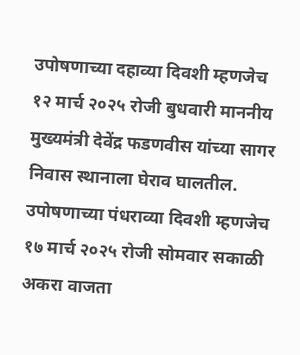उपोषणाच्या दहाव्या दिवशी म्हणजेच १२ मार्च २०२५ रोजी बुधवारी माननीय मुख्यमंत्री देवेंद्र फडणवीस यांच्या सागर निवास स्थानाला घेराव घालतील. उपोषणाच्या पंधराव्या दिवशी म्हणजेच १७ मार्च २०२५ रोजी सोमवार सकाळी अकरा वाजता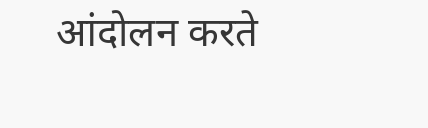आंदोलन करते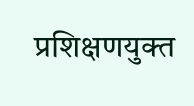प्रशिक्षणयुक्त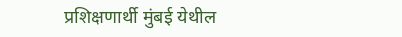प्रशिक्षणार्थी मुंबई येथील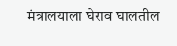मंत्रालयाला घेराव घालतील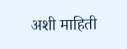अशी माहिती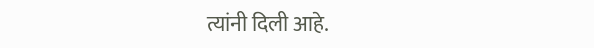त्यांनी दिली आहे.